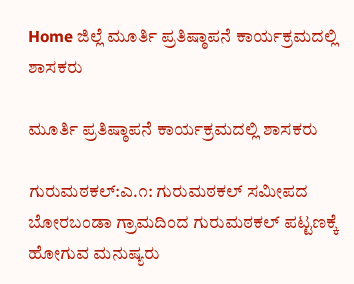Home ಜಿಲ್ಲೆ ಮೂರ್ತಿ ಪ್ರತಿಷ್ಠಾಪನೆ ಕಾರ್ಯಕ್ರಮದಲ್ಲಿ ಶಾಸಕರು

ಮೂರ್ತಿ ಪ್ರತಿಷ್ಠಾಪನೆ ಕಾರ್ಯಕ್ರಮದಲ್ಲಿ ಶಾಸಕರು

ಗುರುಮಠಕಲ್:ಎ.೧: ಗುರುಮಠಕಲ್ ಸಮೀಪದ ಬೋರಬಂಡಾ ಗ್ರಾಮದಿಂದ ಗುರುಮಠಕಲ್ ಪಟ್ಟಣಕ್ಕೆ ಹೋಗುವ ಮನುಷ್ಯರು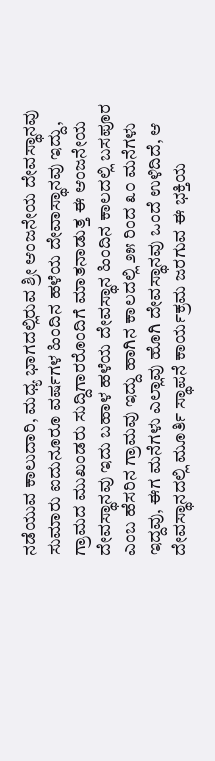ನಡೆಯುವ ಕಾಲುದಾರಿ, ಮಧ್ಯ ಭಾಗದಲ್ಲಿರುವ ಶ್ರೀ ಆಂಜನೇಯ ದೇವಸ್ಥಾನವು ಸುಮಾರು ಐದುನೂರೂ ವರ್ಷಗಳ ಹಿಂದಿನ ಹಳೆಯ ದೇವಾಸ್ಥಾನವು ಇದ್ದು, ಗ್ರಾಮದ ಮುಖಂಡರು ಸುದ್ದಿಗಾರರೊಂದಿಗೆ ಮಾತನಾಡುತ್ತ ಈ ಆಂಜನೇಯ ದೇವಸ್ಥಾನವು ಇದು ಬಹಾಳ ಹಳೆಯ ದೇವಸ್ಥಾನ ಹಿಂದಿನ ಕಾಲದಲ್ಲಿ ಬಸಪೂರ ಎಂಬ ಹೆಸರಿನ ಗ್ರಾಮವು ಇದ್ದು ಹಾಗಿನ ಕಾಲದಲ್ಲಿ ೨೫ ರಿಂದ ೩೦ ಮನೆಗಳು ಇದ್ದವು, ಈಗ ಮನೆಗಳು ಎಲ್ಲಾವು ಹೊಗಿ ದೇವಸ್ಥಾನವು ಒಂದೆ ಉಳಿದಿದೆ, ಆ ದೇವಸ್ಥಾನದಲ್ಲಿ ಮೂರ್ತಿ ಸ್ಥಾಪನೆ ಕಾರ್ಯಕ್ರಮ ಜರಗುವ ಈ ಭಕ್ತಿಯ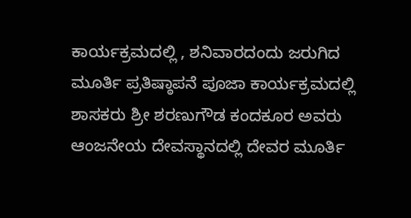ಕಾರ್ಯಕ್ರಮದಲ್ಲಿ , ಶನಿವಾರದಂದು ಜರುಗಿದ ಮೂರ್ತಿ ಪ್ರತಿಷ್ಠಾಪನೆ ಪೂಜಾ ಕಾರ್ಯಕ್ರಮದಲ್ಲಿ ಶಾಸಕರು ಶ್ರೀ ಶರಣುಗೌಡ ಕಂದಕೂರ ಅವರು ಆಂಜನೇಯ ದೇವಸ್ಥಾನದಲ್ಲಿ ದೇವರ ಮೂರ್ತಿ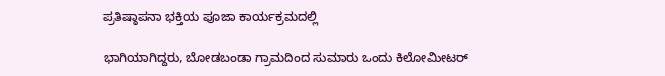ಪ್ರತಿಷ್ಠಾಪನಾ ಭಕ್ತಿಯ ಪೂಜಾ ಕಾರ್ಯಕ್ರಮದಲ್ಲಿ

ಭಾಗಿಯಾಗಿದ್ದರು, ಬೋಡಬಂಡಾ ಗ್ರಾಮದಿಂದ ಸುಮಾರು ಒಂದು ಕಿಲೋಮೀಟರ್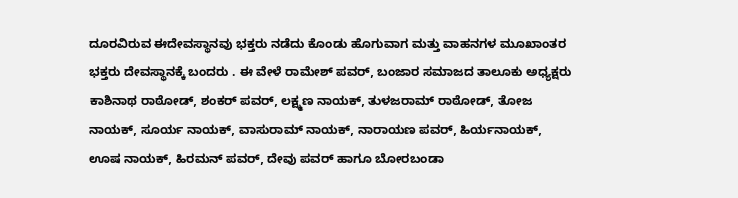ದೂರವಿರುವ ಈದೇವಸ್ಥಾನವು ಭಕ್ತರು ನಡೆದು ಕೊಂಡು ಹೊಗುವಾಗ ಮತ್ತು ವಾಹನಗಳ ಮೂಖಾಂತರ ಭಕ್ತರು ದೇವಸ್ಥಾನಕ್ಕೆ ಬಂದರು . ಈ ವೇಳೆ ರಾಮೇಶ್ ಪವರ್, ಬಂಜಾರ ಸಮಾಜದ ತಾಲೂಕು ಅಧ್ಯಕ್ಷರು ಕಾಶಿನಾಥ ರಾಠೋಡ್, ಶಂಕರ್ ಪವರ್, ಲಕ್ಷ್ಮಣ ನಾಯಕ್, ತುಳಜರಾಮ್ ರಾಠೋಡ್, ತೋಜ ನಾಯಕ್, ಸೂರ್ಯ ನಾಯಕ್, ವಾಸುರಾಮ್ ನಾಯಕ್, ನಾರಾಯಣ ಪವರ್, ಹಿರ್ಯನಾಯಕ್, ಊಷ ನಾಯಕ್, ಹಿರಮನ್ ಪವರ್, ದೇವು ಪವರ್ ಹಾಗೂ ಬೋರಬಂಡಾ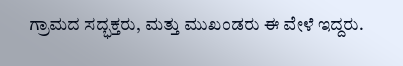ಗ್ರಾಮದ ಸದ್ಭಕ್ತರು, ಮತ್ತು ಮುಖಂಡರು ಈ ವೇಳೆ ಇದ್ದರು.